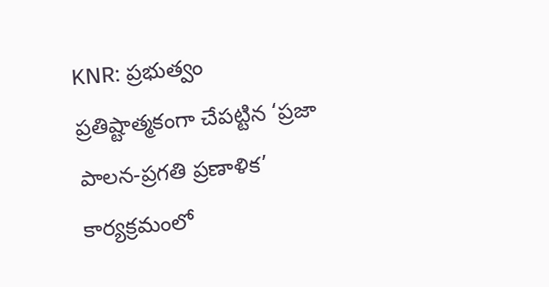KNR: ప్రభుత్వం ప్రతిష్టాత్మకంగా చేపట్టిన ‘ప్రజా పాలన-ప్రగతి ప్రణాళిక’ కార్యక్రమంలో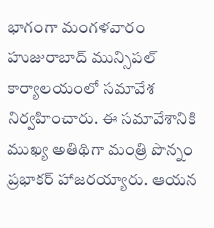భాగంగా మంగళవారం హుజురాబాద్ మున్సిపల్ కార్యాలయంలో సమావేశ నిర్వహించారు. ఈ సమావేశానికి ముఖ్య అతిథిగా మంత్రి పొన్నం ప్రభాకర్ హాజరయ్యారు. ఆయన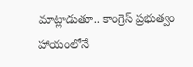మాట్లాడుతూ.. కాంగ్రెస్ ప్రభుత్వం హాయంలోనే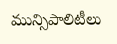మున్సిపాలిటీలు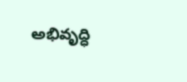అభివృద్ధి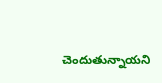చెందుతున్నాయని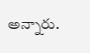అన్నారు.